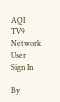AQI
TV9 Network
User
Sign In

By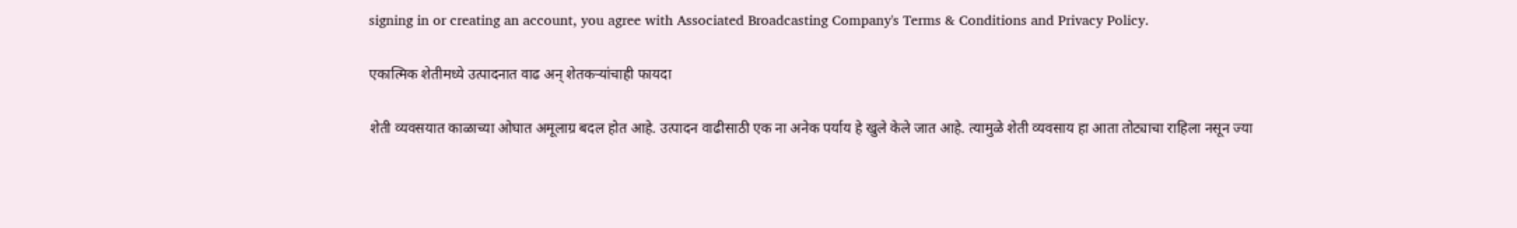signing in or creating an account, you agree with Associated Broadcasting Company's Terms & Conditions and Privacy Policy.

एकात्मिक शेतीमध्ये उत्पादनात वाढ अन् शेतकऱ्यांचाही फायदा

शेती व्यवसयात काळाच्या ओघात अमूलाग्र बदल होत आहे. उत्पादन वाढीसाठी एक ना अनेक पर्याय हे खुले केले जात आहे. त्यामुळे शेती व्यवसाय हा आता तोट्याचा राहिला नसून ज्या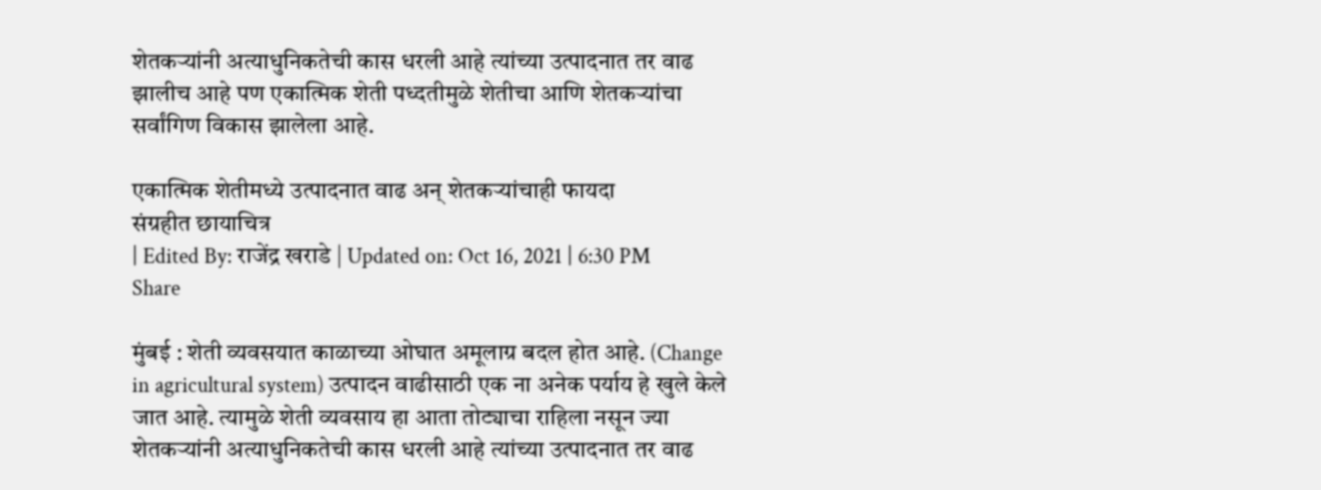शेतकऱ्यांनी अत्याधुनिकतेची कास धरली आहे त्यांच्या उत्पादनात तर वाढ झालीच आहे पण एकात्मिक शेती पध्दतीमुळे शेतीचा आणि शेतकऱ्यांचा सर्वांगिण विकास झालेला आहे.

एकात्मिक शेतीमध्ये उत्पादनात वाढ अन् शेतकऱ्यांचाही फायदा
संग्रहीत छायाचित्र
| Edited By: राजेंद्र खराडे | Updated on: Oct 16, 2021 | 6:30 PM
Share

मुंबई : शेती व्यवसयात काळाच्या ओघात अमूलाग्र बदल होत आहे. (Change in agricultural system) उत्पादन वाढीसाठी एक ना अनेक पर्याय हे खुले केले जात आहे. त्यामुळे शेती व्यवसाय हा आता तोट्याचा राहिला नसून ज्या शेतकऱ्यांनी अत्याधुनिकतेची कास धरली आहे त्यांच्या उत्पादनात तर वाढ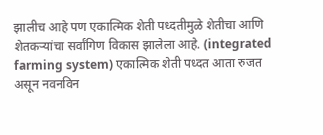झालीच आहे पण एकात्मिक शेती पध्दतीमुळे शेतीचा आणि शेतकऱ्यांचा सर्वांगिण विकास झालेला आहे. (integrated farming system) एकात्मिक शेती पध्दत आता रुजत असून नवनविन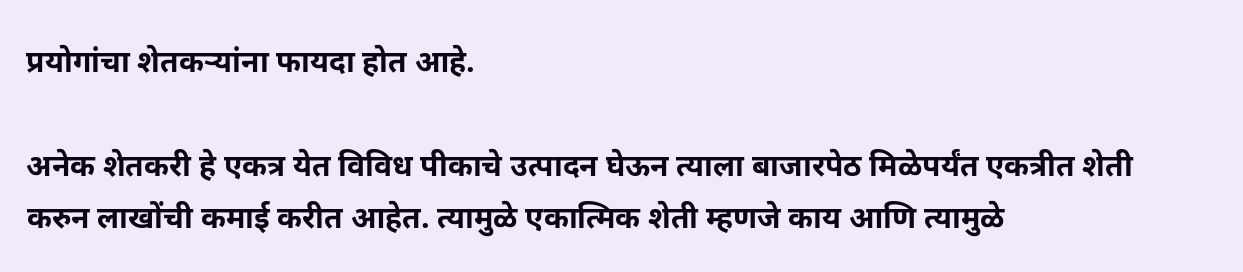प्रयोगांचा शेतकऱ्यांना फायदा होत आहे.

अनेक शेतकरी हे एकत्र येत विविध पीकाचे उत्पादन घेऊन त्याला बाजारपेठ मिळेपर्यंत एकत्रीत शेती करुन लाखोंची कमाई करीत आहेत. त्यामुळे एकात्मिक शेती म्हणजे काय आणि त्यामुळे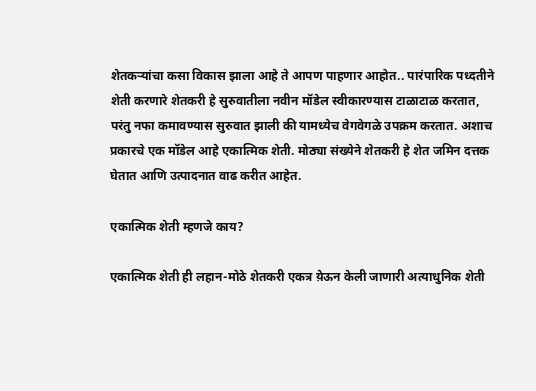शेतकऱ्यांचा कसा विकास झाला आहे ते आपण पाहणार आहोत.. पारंपारिक पध्दतीने शेती करणारे शेतकरी हे सुरुवातीला नवीन मॉडेल स्वीकारण्यास टाळाटाळ करतात, परंतु नफा कमावण्यास सुरुवात झाली की यामध्येच वेगवेगळे उपक्रम करतात. अशाच प्रकारचे एक मॉडेल आहे एकात्मिक शेती. मोठ्या संख्येने शेतकरी हे शेत जमिन दत्तक घेतात आणि उत्पादनात वाढ करीत आहेत.

एकात्मिक शेती म्हणजे काय?

एकात्मिक शेती ही लहान-मोठे शेतकरी एकत्र य़ेऊन केली जाणारी अत्याधुनिक शेती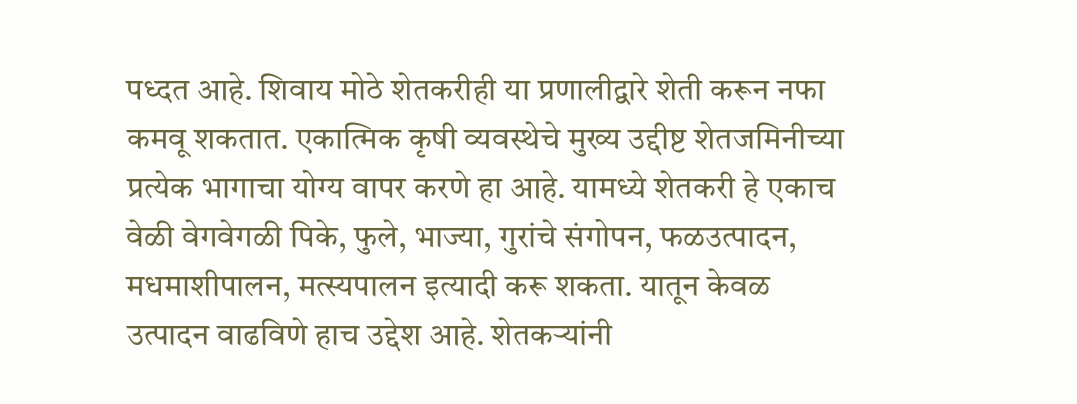पध्दत आहे. शिवाय मोठे शेतकरीही या प्रणालीद्वारे शेती करून नफा कमवू शकतात. एकात्मिक कृषी व्यवस्थेचे मुख्य उद्दीष्ट शेतजमिनीच्या प्रत्येक भागाचा योग्य वापर करणे हा आहे. यामध्ये शेतकरी हे एकाच वेळी वेगवेगळी पिके, फुले, भाज्या, गुरांचे संगोपन, फळउत्पादन, मधमाशीपालन, मत्स्यपालन इत्यादी करू शकता. यातून केवळ उत्पादन वाढविणे हाच उद्देश आहे. शेतकऱ्यांनी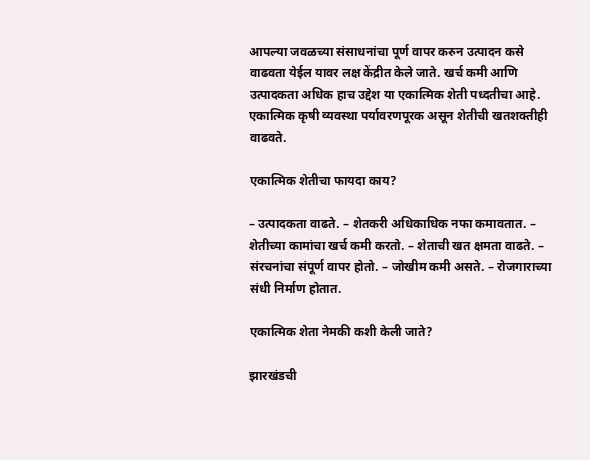आपल्या जवळच्या संसाधनांचा पूर्ण वापर करुन उत्पादन कसे वाढवता येईल यावर लक्ष केंद्रीत केले जाते. खर्च कमी आणि उत्पादकता अधिक हाच उद्देश या एकात्मिक शेती पध्दतीचा आहे. एकात्मिक कृषी व्यवस्था पर्यावरणपूरक असून शेतीची खतशक्तीही वाढवते.

एकात्मिक शेतीचा फायदा काय?

– उत्पादकता वाढते. – शेतकरी अधिकाधिक नफा कमावतात. – शेतीच्या कामांचा खर्च कमी करतो. – शेताची खत क्षमता वाढते. – संरचनांचा संपूर्ण वापर होतो. – जोखीम कमी असते. – रोजगाराच्या संधी निर्माण होतात.

एकात्मिक शेता नेमकी कशी केली जाते?

झारखंडची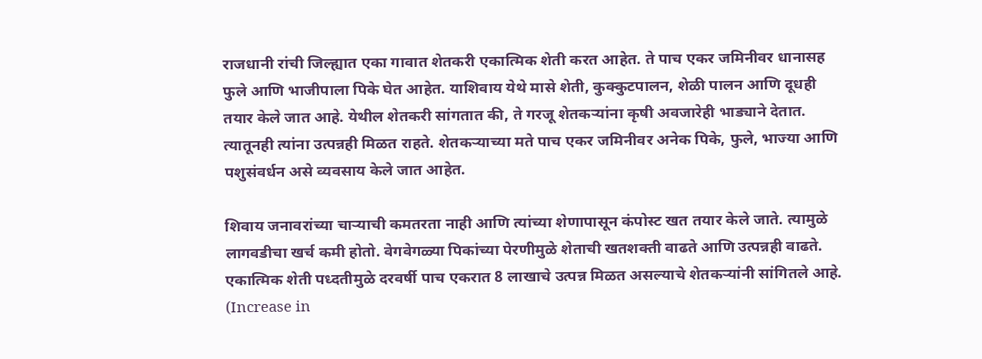राजधानी रांची जिल्ह्यात एका गावात शेतकरी एकात्मिक शेती करत आहेत. ते पाच एकर जमिनीवर धानासह फुले आणि भाजीपाला पिके घेत आहेत. याशिवाय येथे मासे शेती, कुक्कुटपालन, शेळी पालन आणि दूधही तयार केले जात आहे. येथील शेतकरी सांगतात की, ते गरजू शेतकऱ्यांना कृषी अवजारेही भाड्याने देतात. त्यातूनही त्यांना उत्पन्नही मिळत राहते. शेतकऱ्याच्या मते पाच एकर जमिनीवर अनेक पिके, फुले, भाज्या आणि पशुसंवर्धन असे व्यवसाय केले जात आहेत.

शिवाय जनावरांच्या चाऱ्याची कमतरता नाही आणि त्यांच्या शेणापासून कंपोस्ट खत तयार केले जाते. त्यामुळे लागवडीचा खर्च कमी होतो. वेगवेगळ्या पिकांच्या पेरणीमुळे शेताची खतशक्ती वाढते आणि उत्पन्नही वाढते. एकात्मिक शेती पध्दतीमुळे दरवर्षी पाच एकरात 8 लाखाचे उत्पन्न मिळत असल्याचे शेतकऱ्यांनी सांगितले आहे. (Increase in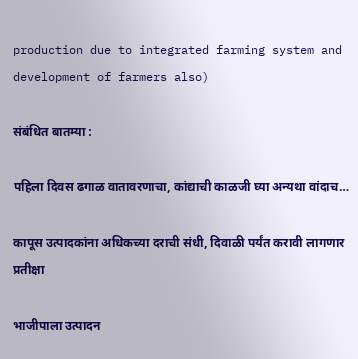production due to integrated farming system and development of farmers also)

संबंधित बातम्या :

पहिला दिवस ढगाळ वातावरणाचा, कांद्याची काळजी घ्या अन्यथा वांदाच…

कापूस उत्पादकांना अधिकच्या दराची संधी, दिवाळी पर्यंत करावी लागणार प्रतीक्षा

भाजीपाला उत्पादन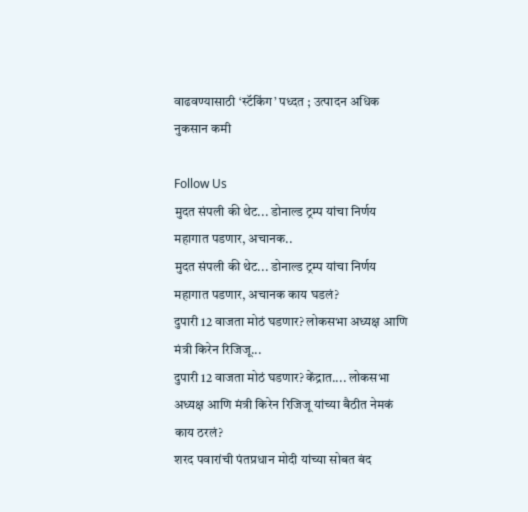वाढवण्यासाठी ‘स्टॅकिंग’ पध्दत ; उत्पादन अधिक नुकसान कमी

Follow Us
मुदत संपली की थेट... डोनाल्ड ट्रम्प यांचा निर्णय महागात पडणार, अचानक..
मुदत संपली की थेट... डोनाल्ड ट्रम्प यांचा निर्णय महागात पडणार, अचानक काय घडलं?
दुपारी 12 वाजता मोठं घडणार? लोकसभा अध्यक्ष आणि मंत्री किरेन रिजिजू...
दुपारी 12 वाजता मोठं घडणार? केंद्रात.... लोकसभा अध्यक्ष आणि मंत्री किरेन रिजिजू यांच्या बैठीत नेमकं काय ठरलं?
शरद पवारांची पंतप्रधान मोदी यांच्या सोबत बंद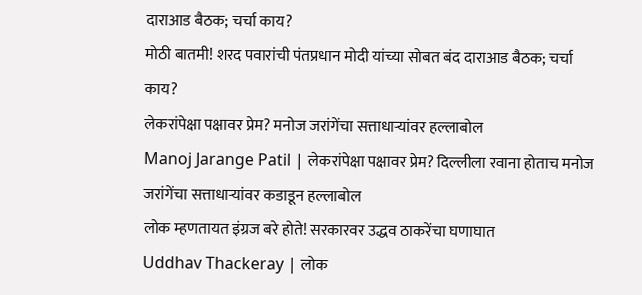दाराआड बैठक; चर्चा काय?
मोठी बातमी! शरद पवारांची पंतप्रधान मोदी यांच्या सोबत बंद दाराआड बैठक; चर्चा काय?
लेकरांपेक्षा पक्षावर प्रेम? मनोज जरांगेंचा सत्ताधाऱ्यांवर हल्लाबोल
Manoj Jarange Patil | लेकरांपेक्षा पक्षावर प्रेम? दिल्लीला रवाना होताच मनोज जरांगेंचा सत्ताधाऱ्यांवर कडाडून हल्लाबोल
लोक म्हणतायत इंग्रज बरे होते! सरकारवर उद्धव ठाकरेंचा घणाघात
Uddhav Thackeray | लोक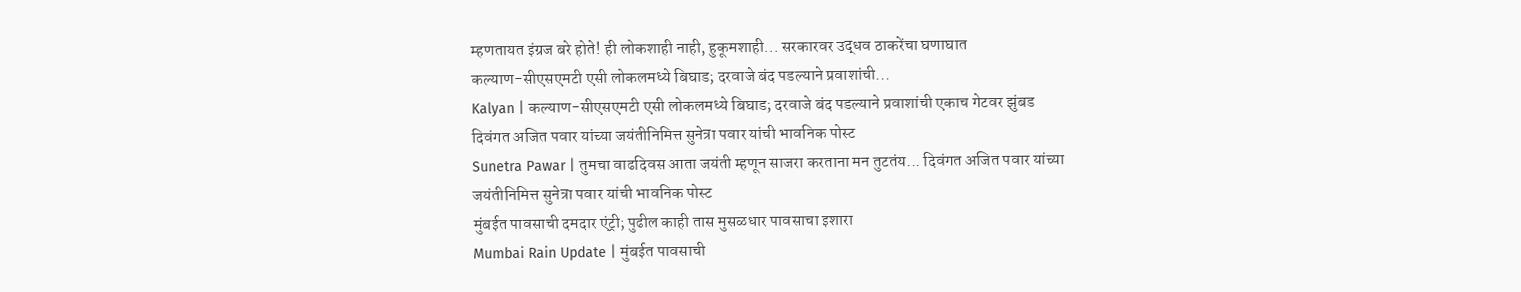म्हणतायत इंग्रज बरे होते! ही लोकशाही नाही, हुकूमशाही... सरकारवर उद्धव ठाकरेंचा घणाघात
कल्याण-सीएसएमटी एसी लोकलमध्ये बिघाड; दरवाजे बंद पडल्याने प्रवाशांची...
Kalyan | कल्याण-सीएसएमटी एसी लोकलमध्ये बिघाड; दरवाजे बंद पडल्याने प्रवाशांची एकाच गेटवर झुंबड
दिवंगत अजित पवार यांच्या जयंतीनिमित्त सुनेत्रा पवार यांची भावनिक पोस्ट
Sunetra Pawar | तुमचा वाढदिवस आता जयंती म्हणून साजरा करताना मन तुटतंय... दिवंगत अजित पवार यांच्या जयंतीनिमित्त सुनेत्रा पवार यांची भावनिक पोस्ट
मुंबईत पावसाची दमदार एंट्री; पुढील काही तास मुसळधार पावसाचा इशारा
Mumbai Rain Update | मुंबईत पावसाची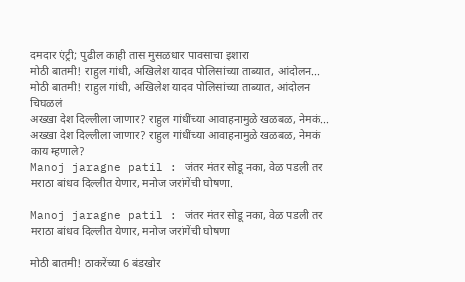दमदार एंट्री; पुढील काही तास मुसळधार पावसाचा इशारा
मोठी बातमी! राहुल गांधी, अखिलेश यादव पोलिसांच्या ताब्यात, आंदोलन...
मोठी बातमी! राहुल गांधी, अखिलेश यादव पोलिसांच्या ताब्यात, आंदोलन चिघळलं
अख्खा देश दिल्लीला जाणार? राहुल गांधींच्या आवाहनामुळे खळबळ, नेमकं...
अख्खा देश दिल्लीला जाणार? राहुल गांधींच्या आवाहनामुळे खळबळ, नेमकं काय म्हणाले?
Manoj jaragne patil : जंतर मंतर सोडू नका, वेळ पडली तर मराठा बांधव दिल्लीत येणार, मनोज जरांगेंची घोषणा.

Manoj jaragne patil : जंतर मंतर सोडू नका, वेळ पडली तर मराठा बांधव दिल्लीत येणार, मनोज जरांगेंची घोषणा

मोठी बातमी! ठाकरेंच्या 6 बंडखोर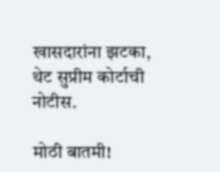खासदारांना झटका, थेट सुप्रीम कोर्टाची नोटीस.

मोठी बातमी!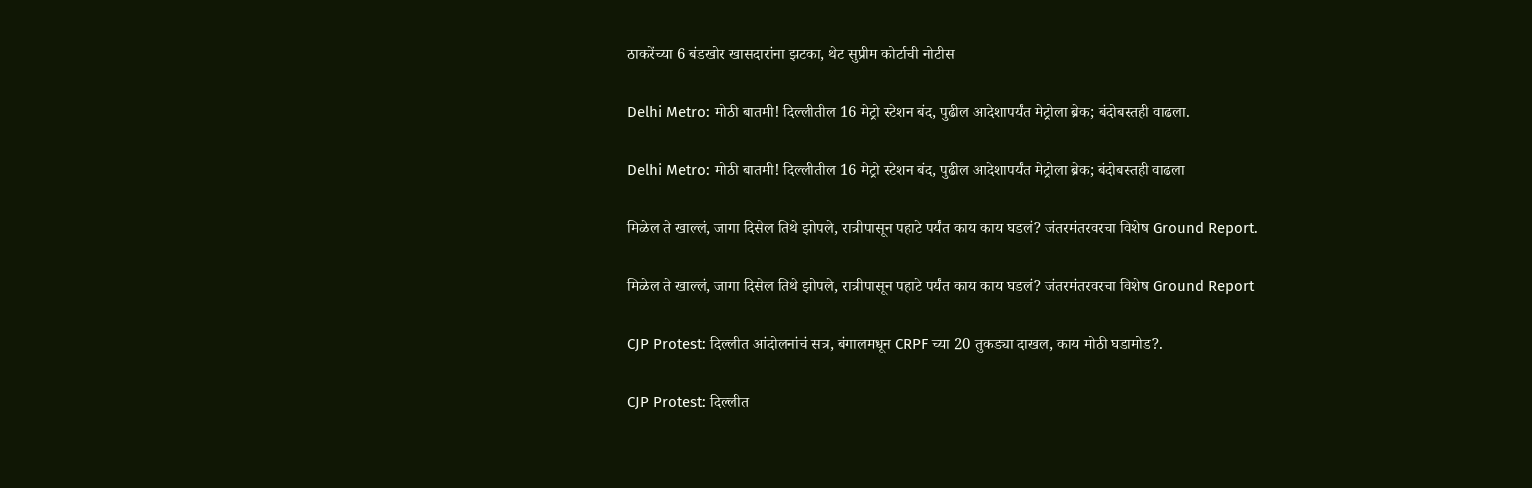ठाकरेंच्या 6 बंडखोर खासदारांना झटका, थेट सुप्रीम कोर्टाची नोटीस

Delhi Metro: मोठी बातमी! दिल्लीतील 16 मेट्रो स्टेशन बंद, पुढील आदेशापर्यंत मेट्रोला ब्रेक; बंदोबस्तही वाढला.

Delhi Metro: मोठी बातमी! दिल्लीतील 16 मेट्रो स्टेशन बंद, पुढील आदेशापर्यंत मेट्रोला ब्रेक; बंदोबस्तही वाढला

मिळेल ते खाल्लं, जागा दिसेल तिथे झोपले, रात्रीपासून पहाटे पर्यंत काय काय घडलं? जंतरमंतरवरचा विशेष Ground Report.

मिळेल ते खाल्लं, जागा दिसेल तिथे झोपले, रात्रीपासून पहाटे पर्यंत काय काय घडलं? जंतरमंतरवरचा विशेष Ground Report

CJP Protest: दिल्लीत आंदोलनांचं सत्र, बंगालमधून CRPF च्या 20 तुकड्या दाखल, काय मोठी घडामोड?.

CJP Protest: दिल्लीत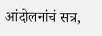आंदोलनांचं सत्र,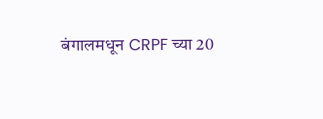बंगालमधून CRPF च्या 20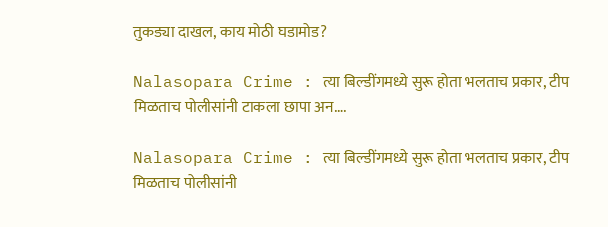तुकड्या दाखल, काय मोठी घडामोड?

Nalasopara Crime : त्या बिल्डींगमध्ये सुरू होता भलताच प्रकार, टीप मिळताच पोलीसांनी टाकला छापा अन….

Nalasopara Crime : त्या बिल्डींगमध्ये सुरू होता भलताच प्रकार, टीप मिळताच पोलीसांनी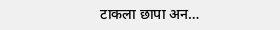टाकला छापा अन…